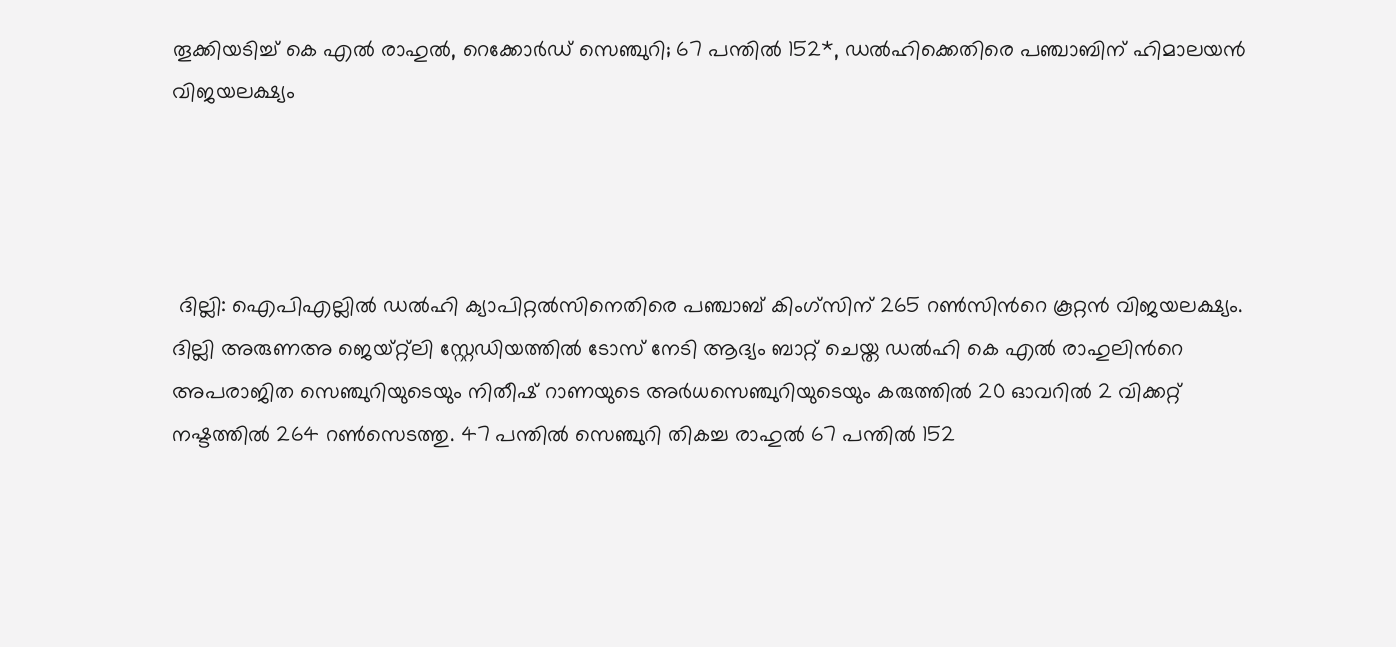തൂക്കിയടിച്ച് കെ എല്‍ രാഹുൽ, റെക്കോര്‍ഡ് സെഞ്ചുറി; 67 പന്തിൽ 152*, ഡൽഹിക്കെതിരെ പഞ്ചാബിന് ഹിമാലയൻ വിജയലക്ഷ്യം




 ദില്ലി: ഐപിഎല്ലില്‍ ഡല്‍ഹി ക്യാപിറ്റല്‍സിനെതിരെ പഞ്ചാബ് കിംഗ്‌സിന് 265 റണ്‍സിന്‍റെ കൂറ്റൻ വിജയലക്ഷ്യം. ദില്ലി അരുണഅ‍ ജെയ്റ്റ്‌ലി സ്റ്റേഡിയത്തില്‍ ടോസ് നേടി ആദ്യം ബാറ്റ് ചെയ്ത ഡല്‍ഹി കെ എല്‍ രാഹുലിന്‍റെ അപരാജിത സെഞ്ചുറിയുടെയും നിതീഷ് റാണയുടെ അര്‍ധസെഞ്ചുറിയുടെയും കരുത്തില്‍ 20 ഓവറില്‍ 2 വിക്കറ്റ് നഷ്ടത്തില്‍ 264 റണ്‍സെടത്തു. 47 പന്തിൽ സെഞ്ചുറി തികച്ച രാഹുല്‍ 67 പന്തില്‍ 152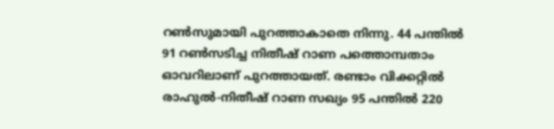റണ്‍സുമായി പുറത്താകാതെ നിന്നു. 44 പന്തില്‍ 91 റണ്‍സടിച്ച നിതീഷ് റാണ പത്തൊമ്പതാം ഓവറിലാണ് പുറത്തായത്. രണ്ടാം വിക്കറ്റില്‍ രാഹുല്‍-നിതീഷ് റാണ സഖ്യം 95 പന്തില്‍ 220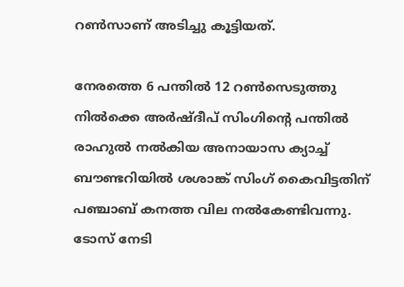റണ്‍സാണ് അടിച്ചു കൂട്ടിയത്.

നേരത്തെ 6 പന്തില്‍ 12 റണ്‍സെടുത്തു നില്‍ക്കെ അര്‍ഷ്ദീപ് സിംഗിന്‍റെ പന്തില്‍ രാഹുല്‍ നല്‍കിയ അനായാസ ക്യാച്ച് ബൗണ്ടറിയില്‍ ശശാങ്ക് സിംഗ് കൈവിട്ടതിന് പഞ്ചാബ് കനത്ത വില നല്‍കേണ്ടിവന്നു. ടോസ് നേടി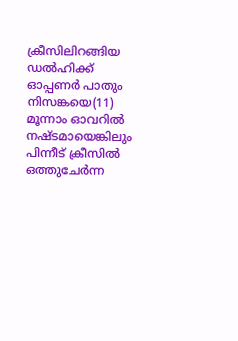ക്രീസിലിറങ്ങിയ ഡല്‍ഹിക്ക് ഓപ്പണര്‍ പാതും നിസങ്കയെ(11) മൂന്നാം ഓവറില്‍ നഷ്ടമായെങ്കിലും പിന്നീട് ക്രീസില്‍ ഒത്തുചേര്‍ന്ന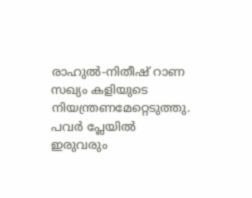രാഹുൽ-നിതീഷ് റാണ സഖ്യം കളിയുടെ നിയന്ത്രണമേറ്റെടുത്തു. പവര്‍ പ്ലേയില്‍ ഇരുവരും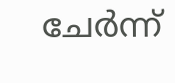ചേര്‍ന്ന്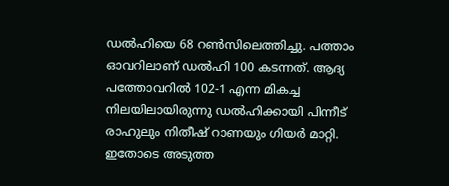ഡല്‍ഹിയെ 68 റണ്‍സിലെത്തിച്ചു. പത്താം ഓവറിലാണ് ഡല്‍ഹി 100 കടന്നത്. ആദ്യ പത്തോവറില്‍ 102-1 എന്ന മികച്ച നിലയിലായിരുന്നു ഡല്‍ഹിക്കായി പിന്നീട് രാഹുലും നിതീഷ് റാണയും ഗിയര്‍ മാറ്റി. ഇതോടെ അടുത്ത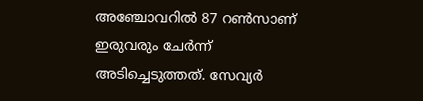അഞ്ചോവറില്‍ 87 റണ്‍സാണ് ഇരുവരും ചേര്‍ന്ന് അടിച്ചെടുത്തത്. സേവ്യർ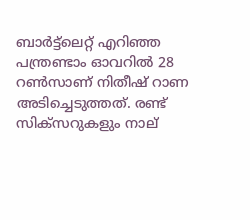ബാർട്ട്ലെറ്റ് എറിഞ്ഞ പന്ത്രണ്ടാം ഓവറില്‍ 28 റൺസാണ് നിതീഷ് റാണ അടിച്ചെടുത്തത്. രണ്ട് സിക്സറുകളും നാല്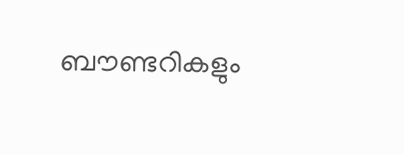ബൗണ്ടറികളും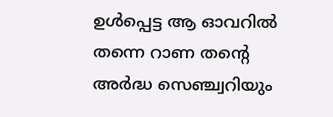ഉൾപ്പെട്ട ആ ഓവറിൽ തന്നെ റാണ തന്‍റെ അർദ്ധ സെഞ്ച്വറിയും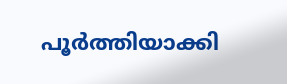പൂർത്തിയാക്കി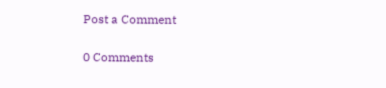Post a Comment

0 Comments